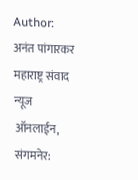Author: अनंत पांगारकर
महाराष्ट्र संवाद न्यूज ऑनलाईन, संगमनेर: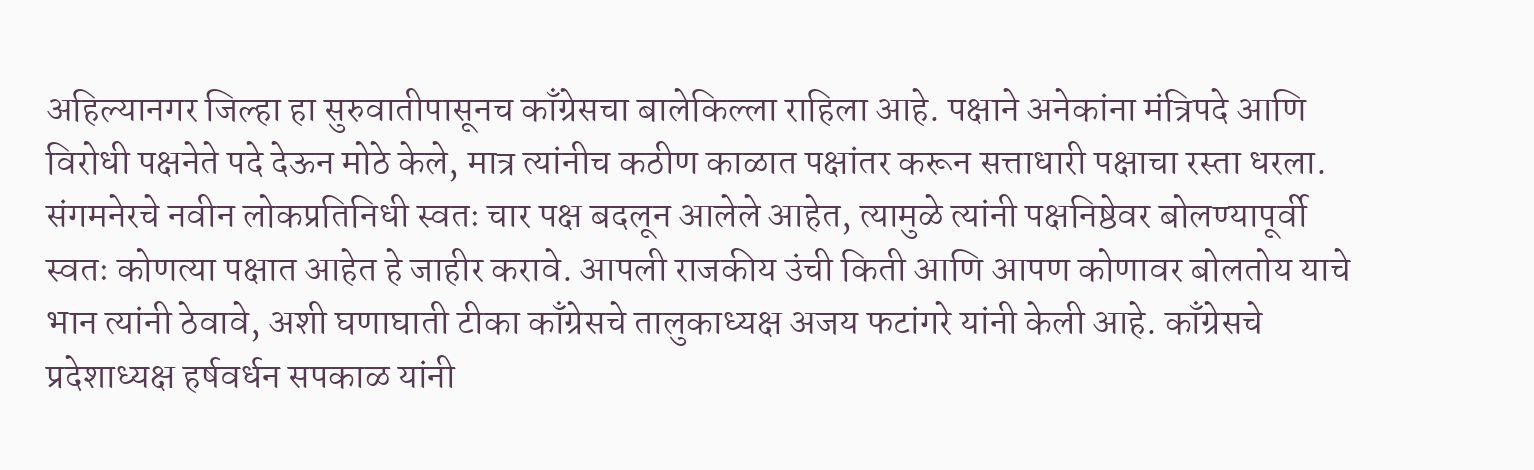अहिल्यानगर जिल्हा हा सुरुवातीपासूनच काँग्रेसचा बालेकिल्ला राहिला आहे. पक्षाने अनेकांना मंत्रिपदे आणि विरोधी पक्षनेते पदे देऊन मोठे केले, मात्र त्यांनीच कठीण काळात पक्षांतर करून सत्ताधारी पक्षाचा रस्ता धरला. संगमनेरचे नवीन लोकप्रतिनिधी स्वतः चार पक्ष बदलून आलेले आहेत, त्यामुळे त्यांनी पक्षनिष्ठेवर बोलण्यापूर्वी स्वतः कोणत्या पक्षात आहेत हे जाहीर करावे. आपली राजकीय उंची किती आणि आपण कोणावर बोलतोय याचे भान त्यांनी ठेवावे, अशी घणाघाती टीका काँग्रेसचे तालुकाध्यक्ष अजय फटांगरे यांनी केली आहे. काँग्रेसचे प्रदेशाध्यक्ष हर्षवर्धन सपकाळ यांनी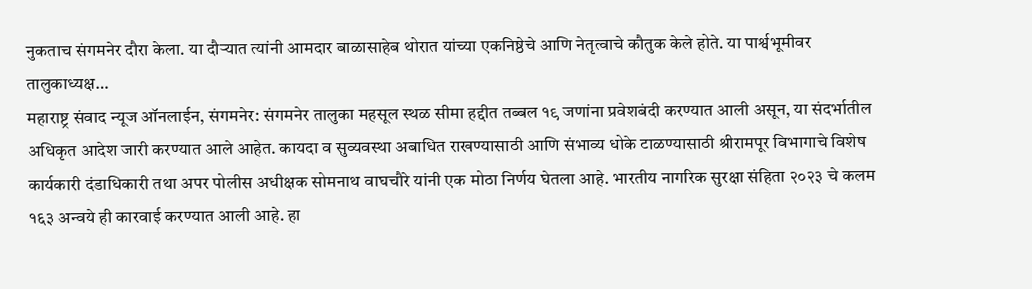नुकताच संगमनेर दौरा केला. या दौऱ्यात त्यांनी आमदार बाळासाहेब थोरात यांच्या एकनिष्ठेचे आणि नेतृत्वाचे कौतुक केले होते. या पार्श्वभूमीवर तालुकाध्यक्ष…
महाराष्ट्र संवाद न्यूज ऑनलाईन, संगमनेर: संगमनेर तालुका महसूल स्थळ सीमा हद्दीत तब्बल १९ जणांना प्रवेशबंदी करण्यात आली असून, या संदर्भातील अधिकृत आदेश जारी करण्यात आले आहेत. कायदा व सुव्यवस्था अबाधित राखण्यासाठी आणि संभाव्य धोके टाळण्यासाठी श्रीरामपूर विभागाचे विशेष कार्यकारी दंडाधिकारी तथा अपर पोलीस अधीक्षक सोमनाथ वाघचौरे यांनी एक मोठा निर्णय घेतला आहे. भारतीय नागरिक सुरक्षा संहिता २०२३ चे कलम १६३ अन्वये ही कारवाई करण्यात आली आहे. हा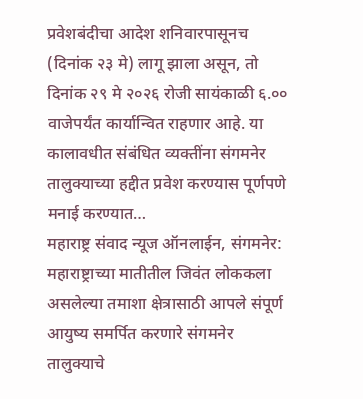प्रवेशबंदीचा आदेश शनिवारपासूनच (दिनांक २३ मे) लागू झाला असून, तो दिनांक २९ मे २०२६ रोजी सायंकाळी ६.०० वाजेपर्यंत कार्यान्वित राहणार आहे. या कालावधीत संबंधित व्यक्तींना संगमनेर तालुक्याच्या हद्दीत प्रवेश करण्यास पूर्णपणे मनाई करण्यात…
महाराष्ट्र संवाद न्यूज ऑनलाईन, संगमनेर: महाराष्ट्राच्या मातीतील जिवंत लोककला असलेल्या तमाशा क्षेत्रासाठी आपले संपूर्ण आयुष्य समर्पित करणारे संगमनेर तालुक्याचे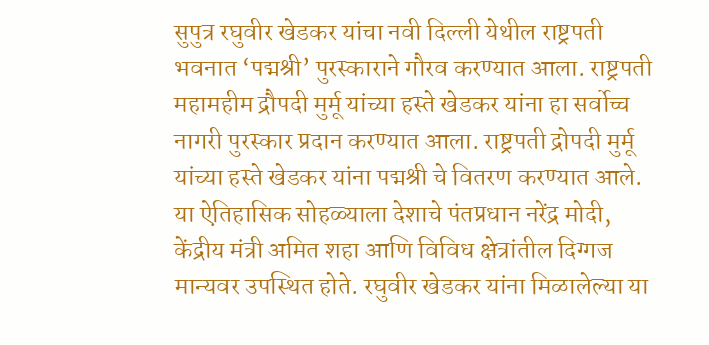सुपुत्र रघुवीर खेडकर यांचा नवी दिल्ली येथील राष्ट्रपती भवनात ‘पद्मश्री’ पुरस्काराने गौरव करण्यात आला. राष्ट्रपती महामहीम द्रौपदी मुर्मू यांच्या हस्ते खेडकर यांना हा सर्वोच्च नागरी पुरस्कार प्रदान करण्यात आला. राष्ट्रपती द्रोपदी मुर्मू यांच्या हस्ते खेडकर यांना पद्मश्री चे वितरण करण्यात आले. या ऐतिहासिक सोहळ्याला देशाचे पंतप्रधान नरेंद्र मोदी, केंद्रीय मंत्री अमित शहा आणि विविध क्षेत्रांतील दिग्गज मान्यवर उपस्थित होते. रघुवीर खेडकर यांना मिळालेल्या या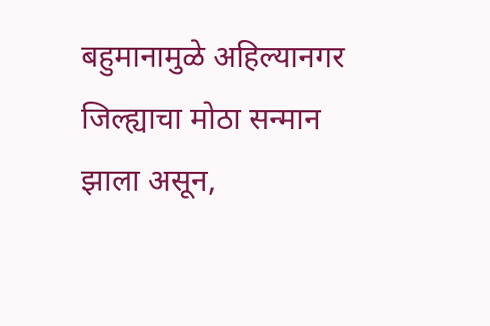बहुमानामुळे अहिल्यानगर जिल्ह्याचा मोठा सन्मान झाला असून,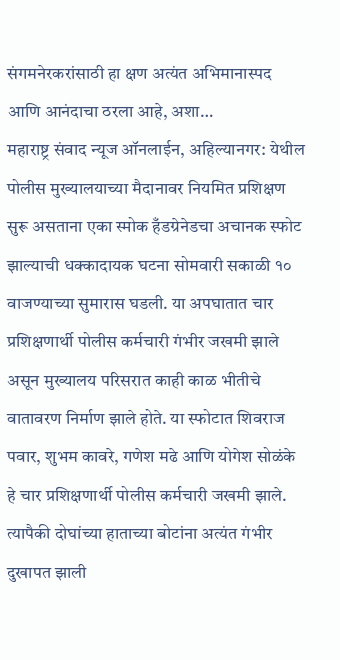संगमनेरकरांसाठी हा क्षण अत्यंत अभिमानास्पद आणि आनंदाचा ठरला आहे, अशा…
महाराष्ट्र संवाद न्यूज ऑनलाईन, अहिल्यानगर: येथील पोलीस मुख्यालयाच्या मैदानावर नियमित प्रशिक्षण सुरू असताना एका स्मोक हँडग्रेनेडचा अचानक स्फोट झाल्याची धक्कादायक घटना सोमवारी सकाळी १० वाजण्याच्या सुमारास घडली. या अपघातात चार प्रशिक्षणार्थी पोलीस कर्मचारी गंभीर जखमी झाले असून मुख्यालय परिसरात काही काळ भीतीचे वातावरण निर्माण झाले होते. या स्फोटात शिवराज पवार, शुभम कावरे, गणेश मढे आणि योगेश सोळंके हे चार प्रशिक्षणार्थी पोलीस कर्मचारी जखमी झाले. त्यापैकी दोघांच्या हाताच्या बोटांना अत्यंत गंभीर दुखापत झाली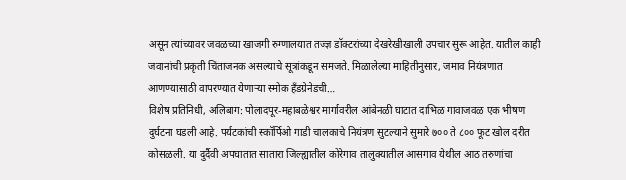असून त्यांच्यावर जवळच्या खाजगी रुग्णालयात तज्ज्ञ डॉक्टरांच्या देखरेखीखाली उपचार सुरू आहेत. यातील काही जवानांची प्रकृती चिंताजनक असल्याचे सूत्रांकडून समजते. मिळालेल्या माहितीनुसार, जमाव नियंत्रणात आणण्यासाठी वापरण्यात येणाऱ्या स्मोक हँडग्रेनेडची…
विशेष प्रतिनिधी, अलिबाग: पोलादपूर-महाबळेश्वर मार्गावरील आंबेनळी घाटात दाभिळ गावाजवळ एक भीषण दुर्घटना घडली आहे. पर्यटकांची स्कॉर्पिओ गाडी चालकाचे नियंत्रण सुटल्याने सुमारे ७०० ते ८०० फूट खोल दरीत कोसळली. या दुर्दैवी अपघातात सातारा जिल्ह्यातील कोरेगाव तालुक्यातील आसगाव येथील आठ तरुणांचा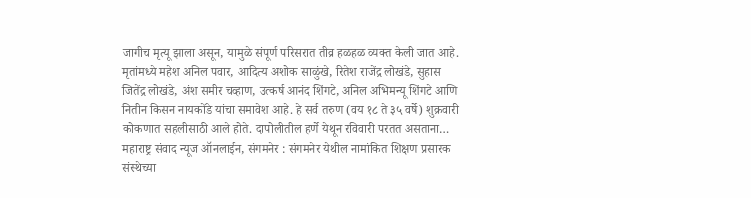जागीच मृत्यू झाला असून, यामुळे संपूर्ण परिसरात तीव्र हळहळ व्यक्त केली जात आहे. मृतांमध्ये महेश अनिल पवार, आदित्य अशोक साळुंखे, रितेश राजेंद्र लोखंडे, सुहास जितेंद्र लोखंडे, अंश समीर चव्हाण, उत्कर्ष आनंद शिंगटे, अनिल अभिमन्यू शिंगटे आणि नितीन किसन नायकोंडे यांचा समावेश आहे. हे सर्व तरुण (वय १८ ते ३५ वर्षे) शुक्रवारी कोकणात सहलीसाठी आले होते. दापोलीतील हर्णे येथून रविवारी परतत असताना…
महाराष्ट्र संवाद न्यूज ऑनलाईन, संगमनेर : संगमनेर येथील नामांकित शिक्षण प्रसारक संस्थेच्या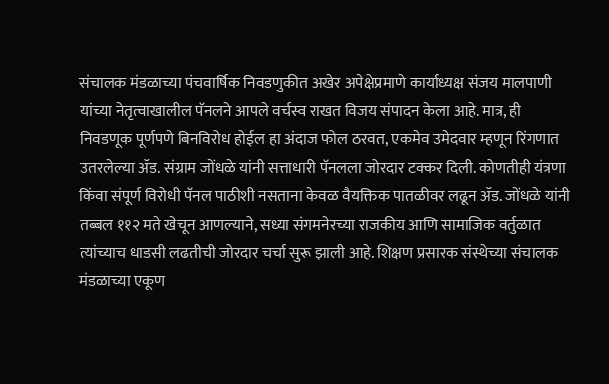संचालक मंडळाच्या पंचवार्षिक निवडणुकीत अखेर अपेक्षेप्रमाणे कार्याध्यक्ष संजय मालपाणी यांच्या नेतृत्वाखालील पॅनलने आपले वर्चस्व राखत विजय संपादन केला आहे. मात्र, ही निवडणूक पूर्णपणे बिनविरोध होईल हा अंदाज फोल ठरवत, एकमेव उमेदवार म्हणून रिंगणात उतरलेल्या ॲड. संग्राम जोंधळे यांनी सत्ताधारी पॅनलला जोरदार टक्कर दिली. कोणतीही यंत्रणा किंवा संपूर्ण विरोधी पॅनल पाठीशी नसताना केवळ वैयक्तिक पातळीवर लढून ॲड. जोंधळे यांनी तब्बल ११२ मते खेचून आणल्याने, सध्या संगमनेरच्या राजकीय आणि सामाजिक वर्तुळात त्यांच्याच धाडसी लढतीची जोरदार चर्चा सुरू झाली आहे. शिक्षण प्रसारक संस्थेच्या संचालक मंडळाच्या एकूण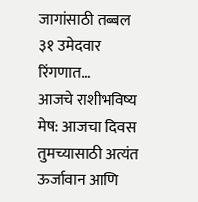जागांसाठी तब्बल ३१ उमेदवार रिंगणात…
आजचे राशीभविष्य मेष: आजचा दिवस तुमच्यासाठी अत्यंत ऊर्जावान आणि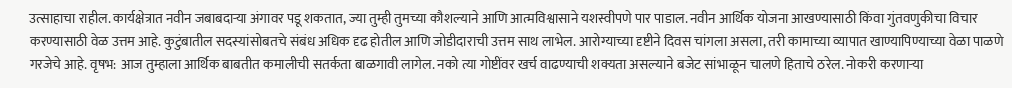उत्साहाचा राहील. कार्यक्षेत्रात नवीन जबाबदाऱ्या अंगावर पडू शकतात, ज्या तुम्ही तुमच्या कौशल्याने आणि आत्मविश्वासाने यशस्वीपणे पार पाडाल. नवीन आर्थिक योजना आखण्यासाठी किंवा गुंतवणुकीचा विचार करण्यासाठी वेळ उत्तम आहे. कुटुंबातील सदस्यांसोबतचे संबंध अधिक दृढ होतील आणि जोडीदाराची उत्तम साथ लाभेल. आरोग्याच्या दृष्टीने दिवस चांगला असला, तरी कामाच्या व्यापात खाण्यापिण्याच्या वेळा पाळणे गरजेचे आहे. वृषभ: आज तुम्हाला आर्थिक बाबतीत कमालीची सतर्कता बाळगावी लागेल. नको त्या गोष्टींवर खर्च वाढण्याची शक्यता असल्याने बजेट सांभाळून चालणे हिताचे ठरेल. नोकरी करणाऱ्या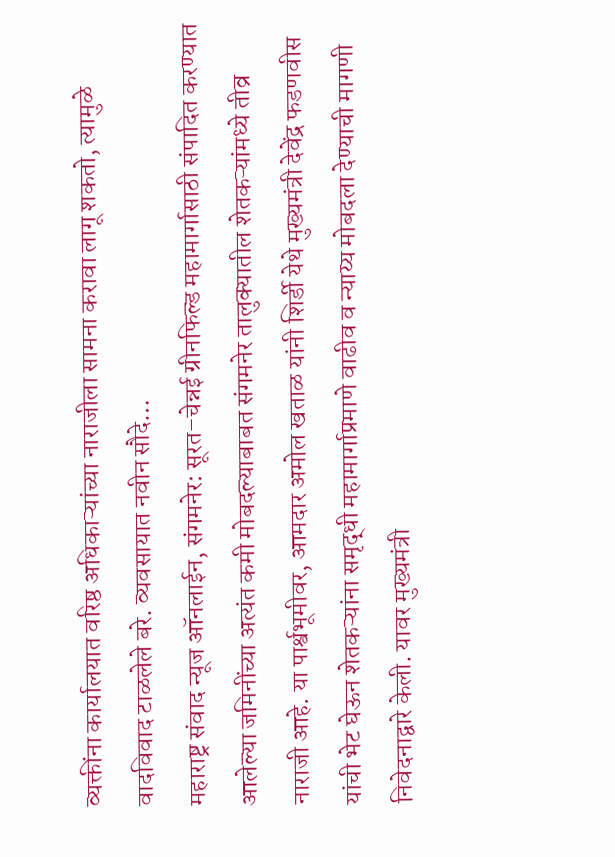व्यक्तींना कार्यालयात वरिष्ठ अधिकाऱ्यांच्या नाराजीला सामना करावा लागू शकतो, त्यामुळे वादविवाद टाळलेले बरे. व्यवसायात नवीन सौदे…
महाराष्ट्र संवाद न्यूज ऑनलाईन, संगमनेर: सूरत–चेन्नई ग्रीनफिल्ड महामार्गासाठी संपादित करण्यात आलेल्या जमिनींच्या अत्यंत कमी मोबदल्याबाबत संगमनेर तालुक्यातील शेतकऱ्यांमध्ये तीव्र नाराजी आहे. या पार्श्वभूमीवर, आमदार अमोल खताळ यांनी शिर्डी येथे मुख्यमंत्री देवेंद्र फडणवीस यांची भेट घेऊन शेतकऱ्यांना समृद्धी महामार्गाप्रमाणे वाढीव व न्याय्य मोबदला देण्याची मागणी निवेदनाद्वारे केली. यावर मुख्यमंत्री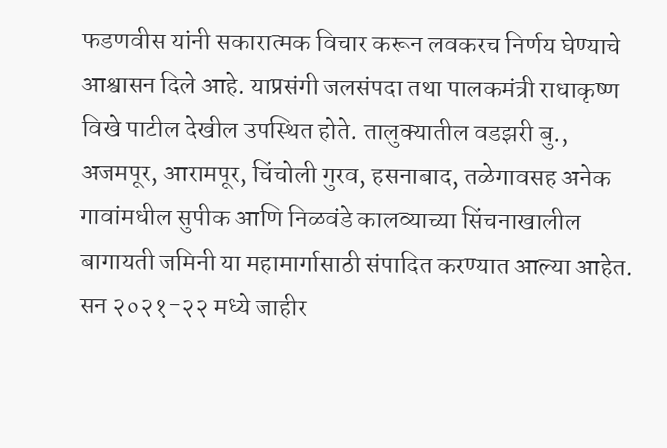फडणवीस यांनी सकारात्मक विचार करून लवकरच निर्णय घेण्याचे आश्वासन दिले आहे. याप्रसंगी जलसंपदा तथा पालकमंत्री राधाकृष्ण विखे पाटील देखील उपस्थित होते. तालुक्यातील वडझरी बु., अजमपूर, आरामपूर, चिंचोली गुरव, हसनाबाद, तळेगावसह अनेक गावांमधील सुपीक आणि निळवंडे कालव्याच्या सिंचनाखालील बागायती जमिनी या महामार्गासाठी संपादित करण्यात आल्या आहेत. सन २०२१-२२ मध्ये जाहीर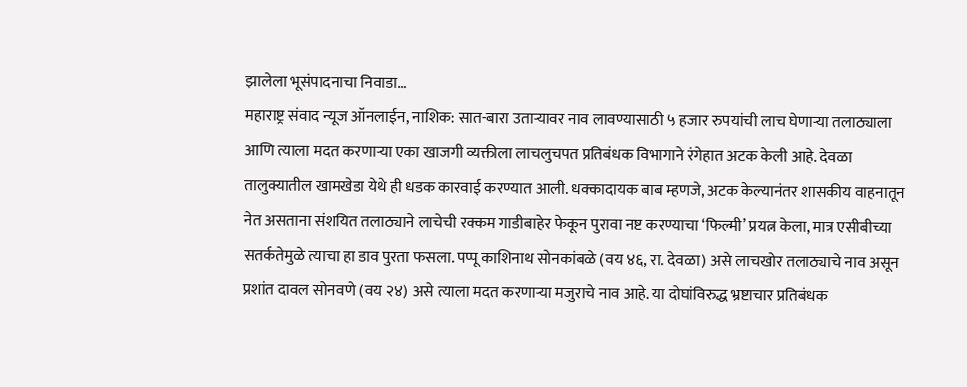झालेला भूसंपादनाचा निवाडा…
महाराष्ट्र संवाद न्यूज ऑनलाईन, नाशिक: सात-बारा उताऱ्यावर नाव लावण्यासाठी ५ हजार रुपयांची लाच घेणाऱ्या तलाठ्याला आणि त्याला मदत करणाऱ्या एका खाजगी व्यक्तीला लाचलुचपत प्रतिबंधक विभागाने रंगेहात अटक केली आहे. देवळा तालुक्यातील खामखेडा येथे ही धडक कारवाई करण्यात आली. धक्कादायक बाब म्हणजे, अटक केल्यानंतर शासकीय वाहनातून नेत असताना संशयित तलाठ्याने लाचेची रक्कम गाडीबाहेर फेकून पुरावा नष्ट करण्याचा ‘फिल्मी’ प्रयत्न केला, मात्र एसीबीच्या सतर्कतेमुळे त्याचा हा डाव पुरता फसला. पप्पू काशिनाथ सोनकांबळे (वय ४६, रा. देवळा) असे लाचखोर तलाठ्याचे नाव असून प्रशांत दावल सोनवणे (वय २४) असे त्याला मदत करणाऱ्या मजुराचे नाव आहे. या दोघांविरुद्ध भ्रष्टाचार प्रतिबंधक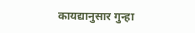कायद्यानुसार गुन्हा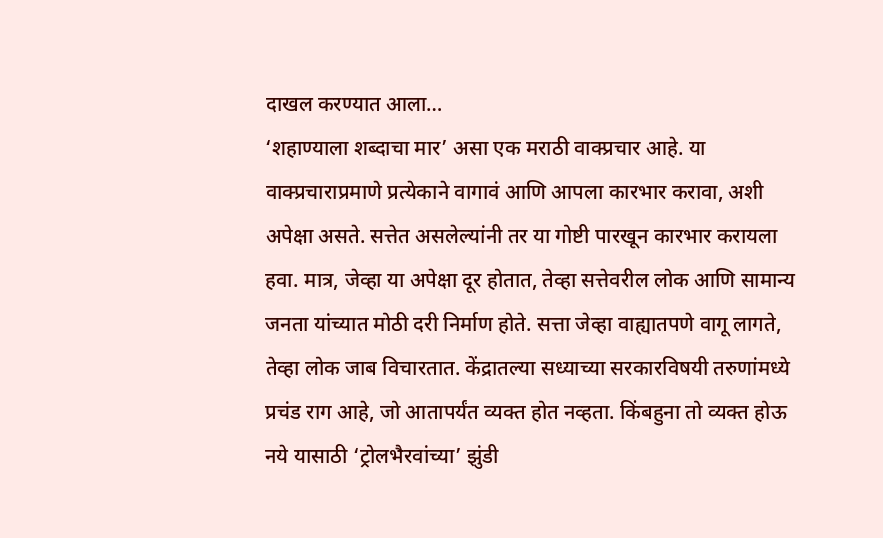दाखल करण्यात आला…
‘शहाण्याला शब्दाचा मार’ असा एक मराठी वाक्प्रचार आहे. या वाक्प्रचाराप्रमाणे प्रत्येकाने वागावं आणि आपला कारभार करावा, अशी अपेक्षा असते. सत्तेत असलेल्यांनी तर या गोष्टी पारखून कारभार करायला हवा. मात्र, जेव्हा या अपेक्षा दूर होतात, तेव्हा सत्तेवरील लोक आणि सामान्य जनता यांच्यात मोठी दरी निर्माण होते. सत्ता जेव्हा वाह्यातपणे वागू लागते, तेव्हा लोक जाब विचारतात. केंद्रातल्या सध्याच्या सरकारविषयी तरुणांमध्ये प्रचंड राग आहे, जो आतापर्यंत व्यक्त होत नव्हता. किंबहुना तो व्यक्त होऊ नये यासाठी ‘ट्रोलभैरवांच्या’ झुंडी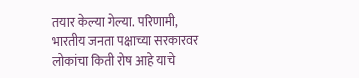तयार केल्या गेल्या. परिणामी, भारतीय जनता पक्षाच्या सरकारवर लोकांचा किती रोष आहे याचे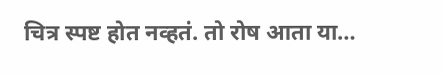चित्र स्पष्ट होत नव्हतं. तो रोष आता या…